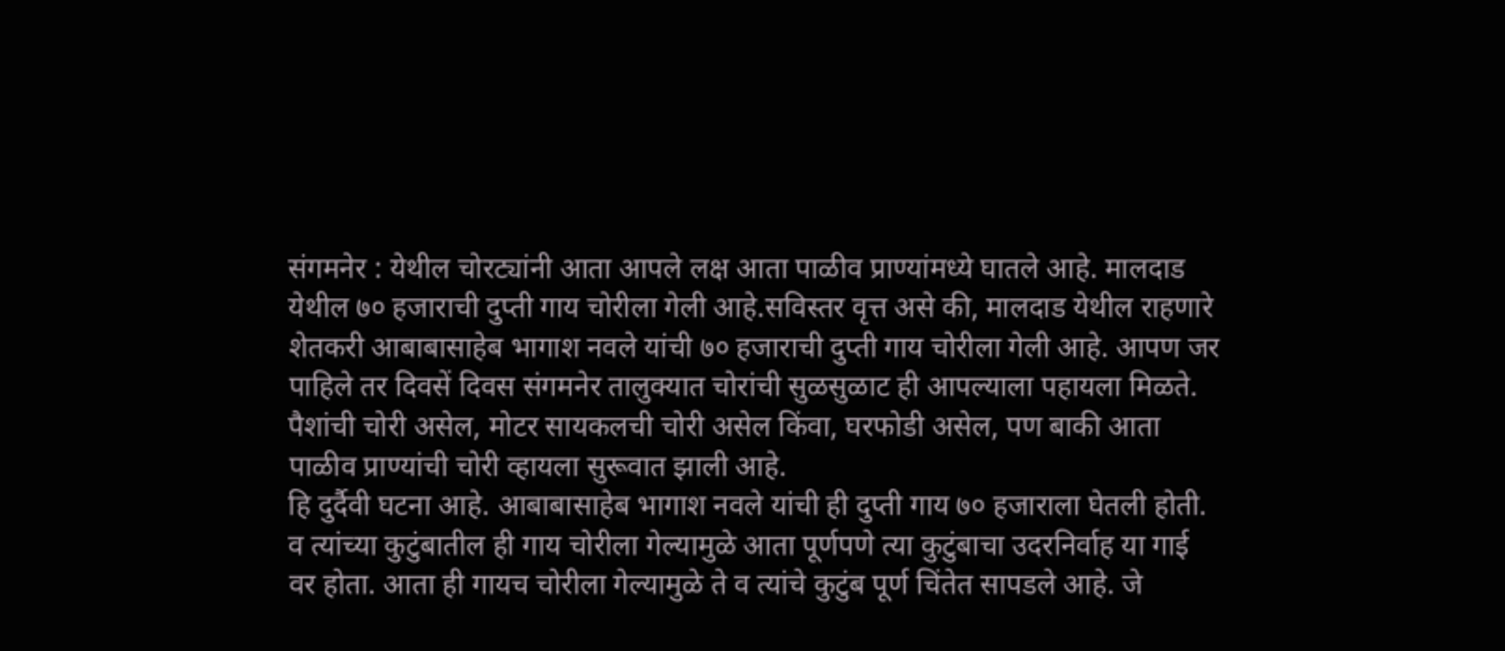संगमनेर : येथील चोरट्यांनी आता आपले लक्ष आता पाळीव प्राण्यांमध्ये घातले आहे. मालदाड येथील ७० हजाराची दुप्ती गाय चोरीला गेली आहे.सविस्तर वृत्त असे की, मालदाड येथील राहणारे शेतकरी आबाबासाहेब भागाश नवले यांची ७० हजाराची दुप्ती गाय चोरीला गेली आहे. आपण जर पाहिले तर दिवसें दिवस संगमनेर तालुक्यात चोरांची सुळसुळाट ही आपल्याला पहायला मिळते. पैशांची चोरी असेल, मोटर सायकलची चोरी असेल किंवा, घरफोडी असेल, पण बाकी आता पाळीव प्राण्यांची चोरी व्हायला सुरूवात झाली आहे.
हि दुर्दैवी घटना आहे. आबाबासाहेब भागाश नवले यांची ही दुप्ती गाय ७० हजाराला घेतली होती. व त्यांच्या कुटुंबातील ही गाय चोरीला गेल्यामुळे आता पूर्णपणे त्या कुटुंबाचा उदरनिर्वाह या गाई वर होता. आता ही गायच चोरीला गेल्यामुळे ते व त्यांचे कुटुंब पूर्ण चिंतेत सापडले आहे. जे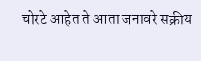चोरटे आहेत ते आता जनावरे सक्रीय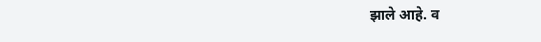झाले आहे. व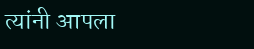त्यांनी आपला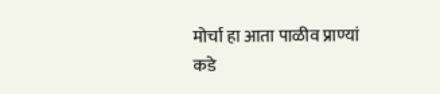मोर्चा हा आता पाळीव प्राण्यां कडे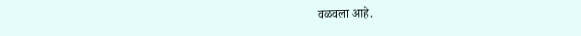वळवला आहे.